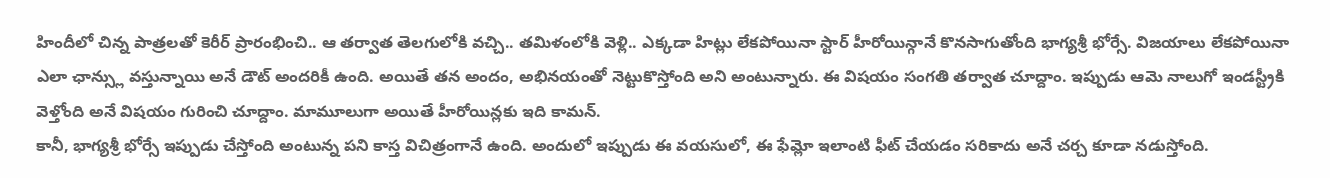హిందీలో చిన్న పాత్రలతో కెరీర్ ప్రారంభించి.. ఆ తర్వాత తెలగులోకి వచ్చి.. తమిళంలోకి వెళ్లి.. ఎక్కడా హిట్లు లేకపోయినా స్టార్ హీరోయిన్గానే కొనసాగుతోంది భాగ్యశ్రీ భోర్సే. విజయాలు లేకపోయినా ఎలా ఛాన్స్లు వస్తున్నాయి అనే డౌట్ అందరికీ ఉంది. అయితే తన అందం, అభినయంతో నెట్టుకొస్తోంది అని అంటున్నారు. ఈ విషయం సంగతి తర్వాత చూద్దాం. ఇప్పుడు ఆమె నాలుగో ఇండస్ట్రీకి వెళ్తోంది అనే విషయం గురించి చూద్దాం. మామూలుగా అయితే హీరోయిన్లకు ఇది కామన్.
కానీ, భాగ్యశ్రీ భోర్సే ఇప్పుడు చేస్తోంది అంటున్న పని కాస్త విచిత్రంగానే ఉంది. అందులో ఇప్పుడు ఈ వయసులో, ఈ ఫేమ్లో ఇలాంటి ఫీట్ చేయడం సరికాదు అనే చర్చ కూడా నడుస్తోంది.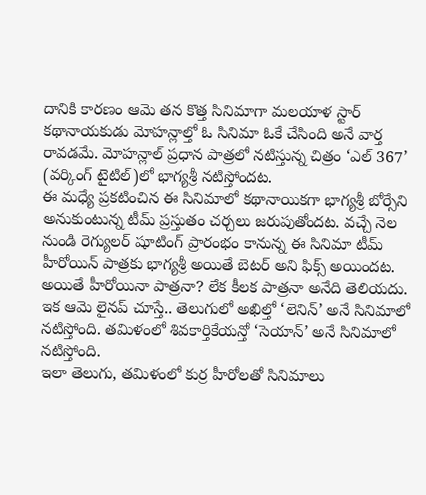దానికి కారణం ఆమె తన కొత్త సినిమాగా మలయాళ స్టార్ కథానాయకుడు మోహన్లాల్తో ఓ సినిమా ఓకే చేసింది అనే వార్త రావడమే. మోహన్లాల్ ప్రధాన పాత్రలో నటిస్తున్న చిత్రం ‘ఎల్ 367’ (వర్కింగ్ టైటిల్)లో భాగ్యశ్రీ నటిస్తోందట.
ఈ మధ్యే ప్రకటించిన ఈ సినిమాలో కథానాయికగా భాగ్యశ్రీ బోర్సేని అనుకుంటున్న టీమ్ ప్రస్తుతం చర్చలు జరుపుతోందట. వచ్చే నెల నుండి రెగ్యులర్ షూటింగ్ ప్రారంభం కానున్న ఈ సినిమా టీమ్ హీరోయిన్ పాత్రకు భాగ్యశ్రీ అయితే బెటర్ అని ఫిక్స్ అయిందట. అయితే హీరోయినా పాత్రనా? లేక కీలక పాత్రనా అనేది తెలియదు. ఇక ఆమె లైనప్ చూస్తే.. తెలుగులో అఖిల్తో ‘లెనిన్’ అనే సినిమాలో నటిస్తోంది. తమిళంలో శివకార్తికేయన్తో ‘సెయాన్’ అనే సినిమాలో నటిస్తోంది.
ఇలా తెలుగు, తమిళంలో కుర్ర హీరోలతో సినిమాలు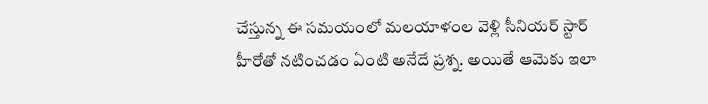చేస్తున్న ఈ సమయంలో మలయాళంల వెళ్లి సీనియర్ స్టార్ హీరోతో నటించడం ఏంటి అనేదే ప్రశ్న. అయితే ఆమెకు ఇలా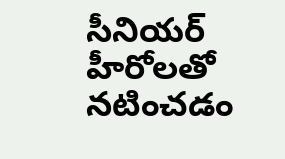సీనియర్ హీరోలతో నటించడం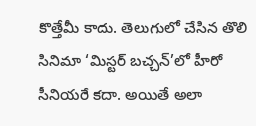కొత్తేమీ కాదు. తెలుగులో చేసిన తొలి సినిమా ‘మిస్టర్ బచ్చన్’లో హీరో సీనియరే కదా. అయితే అలా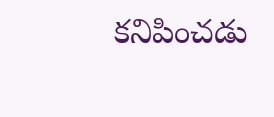కనిపించడు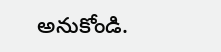అనుకోండి.